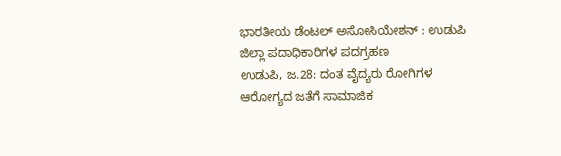ಭಾರತೀಯ ಡೆಂಟಲ್ ಅಸೋಸಿಯೇಶನ್ : ಉಡುಪಿ ಜಿಲ್ಲಾ ಪದಾಧಿಕಾರಿಗಳ ಪದಗ್ರಹಣ
ಉಡುಪಿ, ಜ.28: ದಂತ ವೈದ್ಯರು ರೋಗಿಗಳ ಆರೋಗ್ಯದ ಜತೆಗೆ ಸಾಮಾಜಿಕ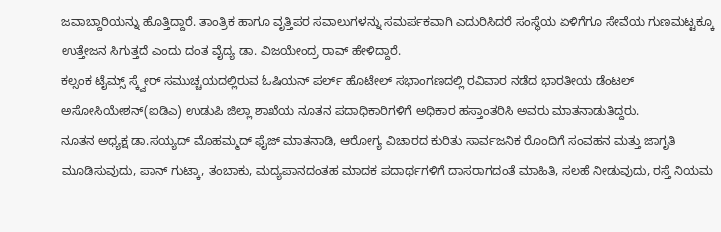ಜವಾಬ್ದಾರಿಯನ್ನು ಹೊತ್ತಿದ್ದಾರೆ. ತಾಂತ್ರಿಕ ಹಾಗೂ ವೃತ್ತಿಪರ ಸವಾಲುಗಳನ್ನು ಸಮರ್ಪಕವಾಗಿ ಎದುರಿಸಿದರೆ ಸಂಸ್ಥೆಯ ಏಳಿಗೆಗೂ ಸೇವೆಯ ಗುಣಮಟ್ಟಕ್ಕೂ ಉತ್ತೇಜನ ಸಿಗುತ್ತದೆ ಎಂದು ದಂತ ವೈದ್ಯ ಡಾ. ವಿಜಯೇಂದ್ರ ರಾವ್ ಹೇಳಿದ್ದಾರೆ.
ಕಲ್ಸಂಕ ಟೈಮ್ಸ್ ಸ್ಕ್ವೇರ್ ಸಮುಚ್ಚಯದಲ್ಲಿರುವ ಓಷಿಯನ್ ಪರ್ಲ್ ಹೊಟೇಲ್ ಸಭಾಂಗಣದಲ್ಲಿ ರವಿವಾರ ನಡೆದ ಭಾರತೀಯ ಡೆಂಟಲ್ ಅಸೋಸಿಯೇಶನ್(ಐಡಿಎ) ಉಡುಪಿ ಜಿಲ್ಲಾ ಶಾಖೆಯ ನೂತನ ಪದಾಧಿಕಾರಿಗಳಿಗೆ ಅಧಿಕಾರ ಹಸ್ತಾಂತರಿಸಿ ಅವರು ಮಾತನಾಡುತಿದ್ದರು.
ನೂತನ ಅಧ್ಯಕ್ಷ ಡಾ.ಸಯ್ಯದ್ ಮೊಹಮ್ಮದ್ ಫೈಜ್ ಮಾತನಾಡಿ, ಆರೋಗ್ಯ ವಿಚಾರದ ಕುರಿತು ಸಾರ್ವಜನಿಕ ರೊಂದಿಗೆ ಸಂವಹನ ಮತ್ತು ಜಾಗೃತಿ ಮೂಡಿಸುವುದು, ಪಾನ್ ಗುಟ್ಕಾ, ತಂಬಾಕು, ಮದ್ಯಪಾನದಂತಹ ಮಾದಕ ಪದಾರ್ಥಗಳಿಗೆ ದಾಸರಾಗದಂತೆ ಮಾಹಿತಿ, ಸಲಹೆ ನೀಡುವುದು, ರಸ್ತೆ ನಿಯಮ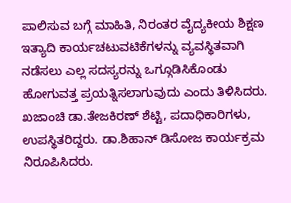ಪಾಲಿಸುವ ಬಗ್ಗೆ ಮಾಹಿತಿ, ನಿರಂತರ ವೈದ್ಯಕೀಯ ಶಿಕ್ಷಣ ಇತ್ಯಾದಿ ಕಾರ್ಯಚಟುವಟಿಕೆಗಳನ್ನು ವ್ಯವಸ್ಥಿತವಾಗಿ ನಡೆಸಲು ಎಲ್ಲ ಸದಸ್ಯರನ್ನು ಒಗ್ಗೂಡಿಸಿಕೊಂಡು ಹೋಗುವತ್ತ ಪ್ರಯತ್ನಿಸಲಾಗುವುದು ಎಂದು ತಿಳಿಸಿದರು.
ಖಜಾಂಚಿ ಡಾ.ತೇಜಕಿರಣ್ ಶೆಟ್ಟಿ, ಪದಾಧಿಕಾರಿಗಳು, ಉಪಸ್ಥಿತರಿದ್ದರು. ಡಾ.ಶಿಹಾನ್ ಡಿಸೋಜ ಕಾರ್ಯಕ್ರಮ ನಿರೂಪಿಸಿದರು.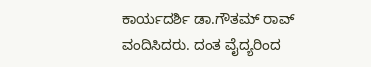ಕಾರ್ಯದರ್ಶಿ ಡಾ.ಗೌತಮ್ ರಾವ್ ವಂದಿಸಿದರು. ದಂತ ವೈದ್ಯರಿಂದ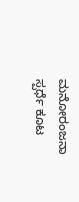ಮನೋರಂಜನಾ ಸ್ಪರ್ಧೆ ಕೂಟ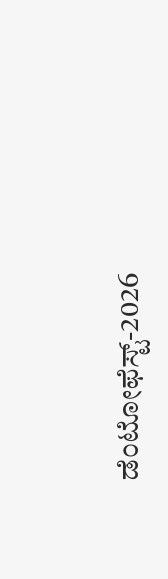ಡೆಂಟೋಫೆಸ್ಟ್-2026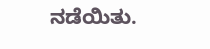ನಡೆಯಿತು.